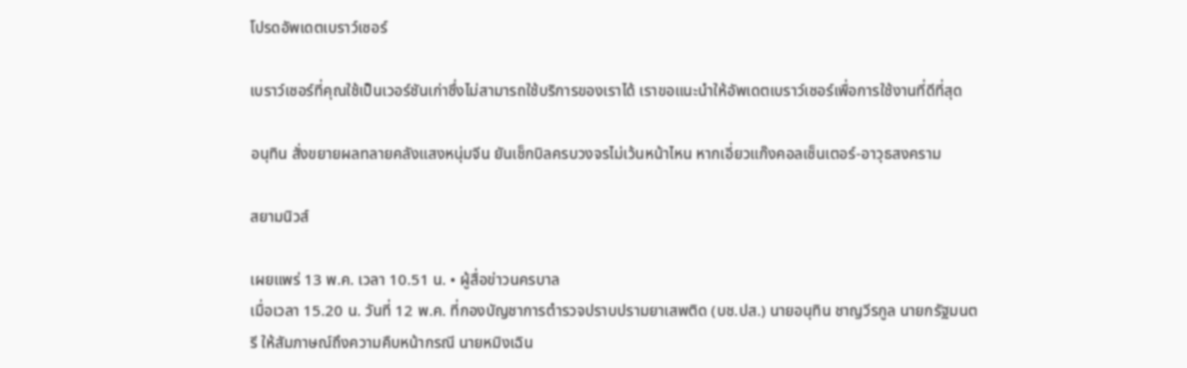โปรดอัพเดตเบราว์เซอร์

เบราว์เซอร์ที่คุณใช้เป็นเวอร์ชันเก่าซึ่งไม่สามารถใช้บริการของเราได้ เราขอแนะนำให้อัพเดตเบราว์เซอร์เพื่อการใช้งานที่ดีที่สุด

อนุทิน สั่งขยายผลทลายคลังแสงหนุ่มจีน ยันเช็กบิลครบวงจรไม่เว้นหน้าไหน หากเอี่ยวแก๊งคอลเซ็นเตอร์-อาวุธสงคราม

สยามนิวส์

เผยแพร่ 13 พ.ค. เวลา 10.51 น. • ผู้สื่อข่าวนครบาล
เมื่อเวลา 15.20 น. วันที่ 12 พ.ค. ที่กองบัญชาการตำรวจปราบปรามยาเสพติด (บช.ปส.) นายอนุทิน ชาญวีรกูล นายกรัฐมนตรี ให้สัมภาษณ์ถึงความคืบหน้ากรณี นายหมิงเฉิน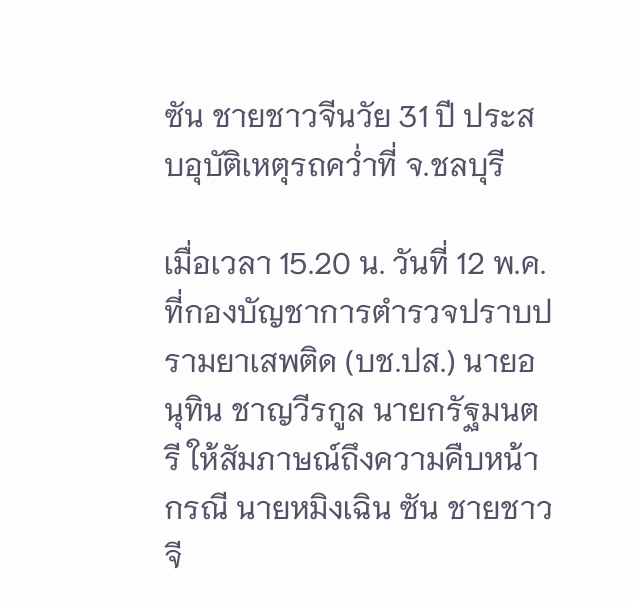ซัน ชายชาวจีนวัย 31 ปี ประสบอุบัติเหตุรถคว่ำที่ จ.ชลบุรี

เมื่อเวลา 15.20 น. วันที่ 12 พ.ค. ที่กองบัญชาการตำรวจปราบปรามยาเสพติด (บช.ปส.) นายอนุทิน ชาญวีรกูล นายกรัฐมนตรี ให้สัมภาษณ์ถึงความคืบหน้ากรณี นายหมิงเฉิน ซัน ชายชาวจี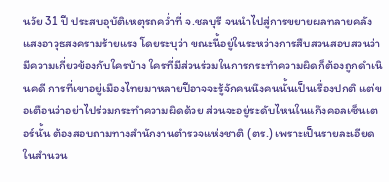นวัย 31 ปี ประสบอุบัติเหตุรถคว่ำที่ จ.ชลบุรี จนนำไปสู่การขยายผลทลายคลังแสงอาวุธสงครามร้ายแรง โดยระบุว่า ขณะนี้อยู่ในระหว่างการสืบสวนสอบสวนว่ามีความเกี่ยวข้องกับใครบ้าง ใครที่มีส่วนร่วมในการกระทำความผิดก็ต้องถูกดำเนินคดี การที่เขาอยู่เมืองไทยมาหลายปีอาจจะรู้จักคนนึงคนนั้นเป็นเรื่องปกติ แต่ขอเตือนว่าอย่าไปร่วมกระทำความผิดด้วย ส่วนจะอยู่ระดับไหนในแก๊งคอลเซ็นเตอร์นั้น ต้องสอบถามทางสำนักงานตำรวจแห่งชาติ (ตร.) เพราะเป็นรายละเอียดในสำนวน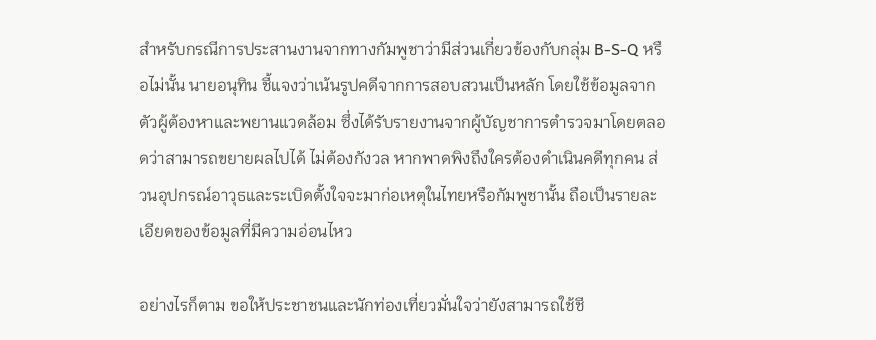สำหรับกรณีการประสานงานจากทางกัมพูชาว่ามีส่วนเกี่ยวข้องกับกลุ่ม B-S-Q หรือไม่นั้น นายอนุทิน ชี้แจงว่าเน้นรูปคดีจากการสอบสวนเป็นหลัก โดยใช้ข้อมูลจากตัวผู้ต้องหาและพยานแวดล้อม ซึ่งได้รับรายงานจากผู้บัญชาการตำรวจมาโดยตลอดว่าสามารถขยายผลไปได้ ไม่ต้องกังวล หากพาดพิงถึงใครต้องดำเนินคดีทุกคน ส่วนอุปกรณ์อาวุธและระเบิดตั้งใจจะมาก่อเหตุในไทยหรือกัมพูชานั้น ถือเป็นรายละเอียดของข้อมูลที่มีความอ่อนไหว

อย่างไรก็ตาม ขอให้ประชาชนและนักท่องเที่ยวมั่นใจว่ายังสามารถใช้ชี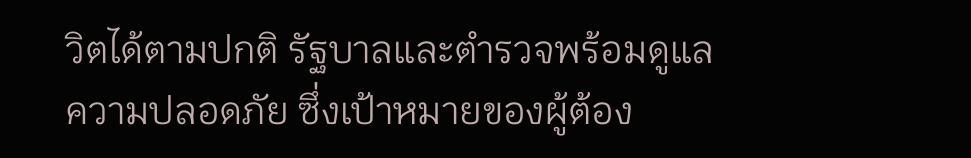วิตได้ตามปกติ รัฐบาลและตำรวจพร้อมดูแลความปลอดภัย ซึ่งเป้าหมายของผู้ต้อง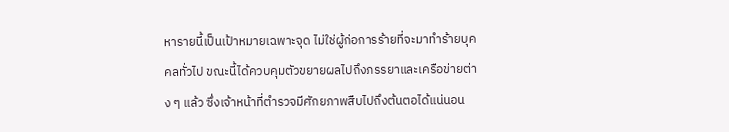หารายนี้เป็นเป้าหมายเฉพาะจุด ไม่ใช่ผู้ก่อการร้ายที่จะมาทำร้ายบุคคลทั่วไป ขณะนี้ได้ควบคุมตัวขยายผลไปถึงภรรยาและเครือข่ายต่าง ๆ แล้ว ซึ่งเจ้าหน้าที่ตำรวจมีศักยภาพสืบไปถึงต้นตอได้แน่นอน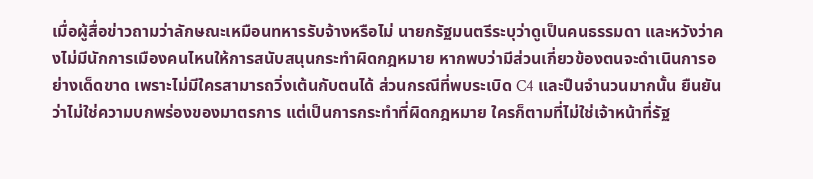เมื่อผู้สื่อข่าวถามว่าลักษณะเหมือนทหารรับจ้างหรือไม่ นายกรัฐมนตรีระบุว่าดูเป็นคนธรรมดา และหวังว่าคงไม่มีนักการเมืองคนไหนให้การสนับสนุนกระทำผิดกฎหมาย หากพบว่ามีส่วนเกี่ยวข้องตนจะดำเนินการอย่างเด็ดขาด เพราะไม่มีใครสามารถวิ่งเต้นกับตนได้ ส่วนกรณีที่พบระเบิด C4 และปืนจำนวนมากนั้น ยืนยันว่าไม่ใช่ความบกพร่องของมาตรการ แต่เป็นการกระทำที่ผิดกฎหมาย ใครก็ตามที่ไม่ใช่เจ้าหน้าที่รัฐ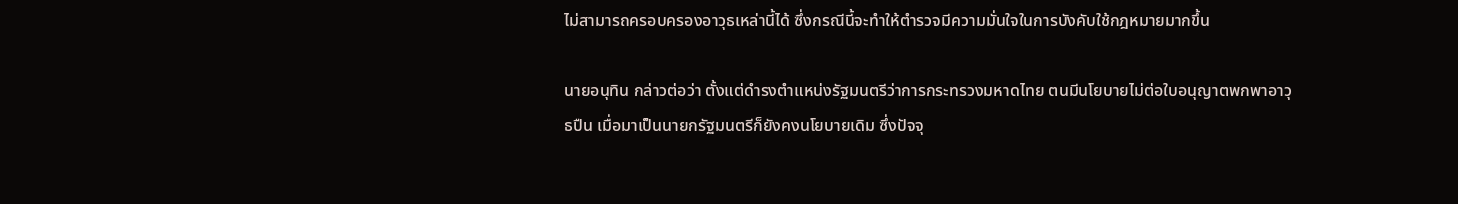ไม่สามารถครอบครองอาวุธเหล่านี้ได้ ซึ่งกรณีนี้จะทำให้ตำรวจมีความมั่นใจในการบังคับใช้กฎหมายมากขึ้น

นายอนุทิน กล่าวต่อว่า ตั้งแต่ดำรงตำแหน่งรัฐมนตรีว่าการกระทรวงมหาดไทย ตนมีนโยบายไม่ต่อใบอนุญาตพกพาอาวุธปืน เมื่อมาเป็นนายกรัฐมนตรีก็ยังคงนโยบายเดิม ซึ่งปัจจุ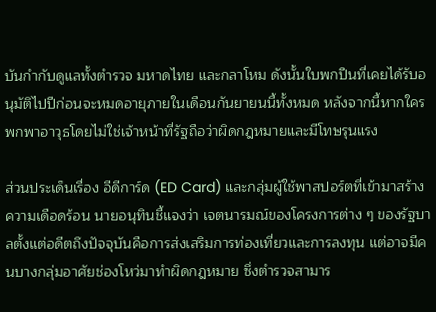บันกำกับดูแลทั้งตำรวจ มหาดไทย และกลาโหม ดังนั้นใบพกปืนที่เคยได้รับอนุมัติไปปีก่อนจะหมดอายุภายในเดือนกันยายนนี้ทั้งหมด หลังจากนี้หากใครพกพาอาวุธโดยไม่ใช่เจ้าหน้าที่รัฐถือว่าผิดกฎหมายและมีโทษรุนแรง

ส่วนประเด็นเรื่อง อีดีการ์ด (ED Card) และกลุ่มผู้ใช้พาสปอร์ตที่เข้ามาสร้างความเดือดร้อน นายอนุทินชี้แจงว่า เจตนารมณ์ของโครงการต่าง ๆ ของรัฐบาลตั้งแต่อดีตถึงปัจจุบันคือการส่งเสริมการท่องเที่ยวและการลงทุน แต่อาจมีคนบางกลุ่มอาศัยช่องโหว่มาทำผิดกฎหมาย ซึ่งตำรวจสามาร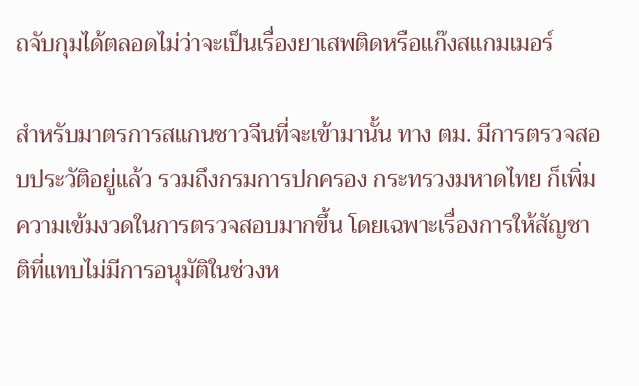ถจับกุมได้ตลอดไม่ว่าจะเป็นเรื่องยาเสพติดหรือแก๊งสแกมเมอร์

สำหรับมาตรการสแกนชาวจีนที่จะเข้ามานั้น ทาง ตม. มีการตรวจสอบประวัติอยู่แล้ว รวมถึงกรมการปกครอง กระทรวงมหาดไทย ก็เพิ่มความเข้มงวดในการตรวจสอบมากขึ้น โดยเฉพาะเรื่องการให้สัญชาติที่แทบไม่มีการอนุมัติในช่วงห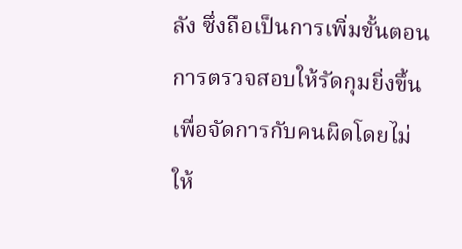ลัง ซึ่งถือเป็นการเพิ่มขั้นตอนการตรวจสอบให้รัดกุมยิ่งขึ้นเพื่อจัดการกับคนผิดโดยไม่ให้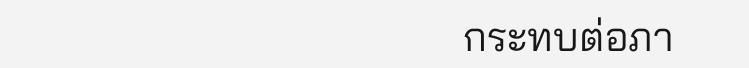กระทบต่อภา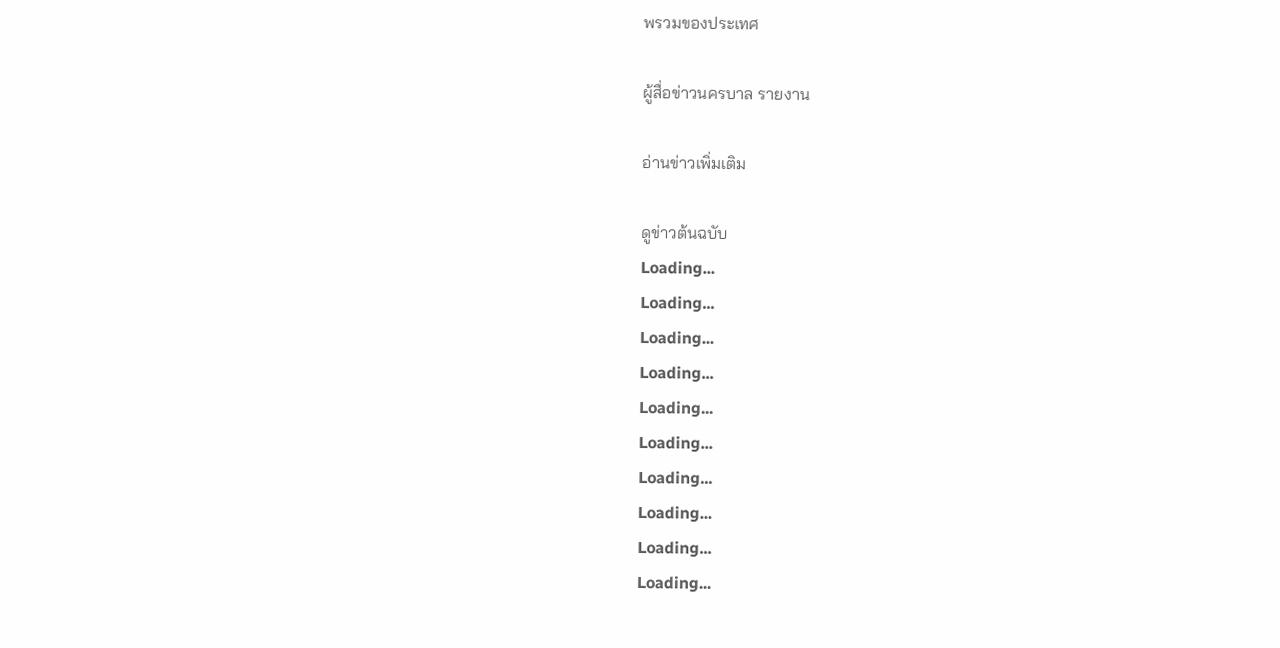พรวมของประเทศ

ผู้สื่อข่าวนครบาล รายงาน

อ่านข่าวเพิ่มเติม

ดูข่าวต้นฉบับ
Loading...
Loading...
Loading...
Loading...
Loading...
Loading...
Loading...
Loading...
Loading...
Loading...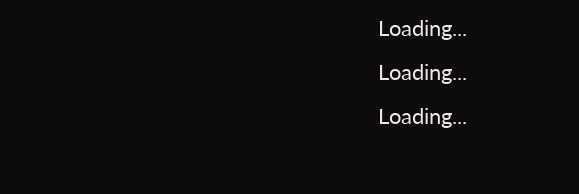Loading...
Loading...
Loading...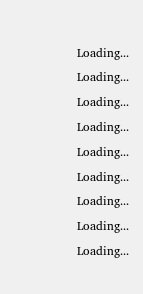Loading...
Loading...
Loading...
Loading...
Loading...
Loading...
Loading...
Loading...
Loading...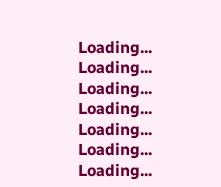Loading...
Loading...
Loading...
Loading...
Loading...
Loading...
Loading...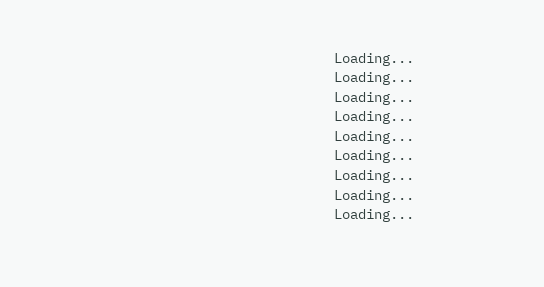Loading...
Loading...
Loading...
Loading...
Loading...
Loading...
Loading...
Loading...
Loading...